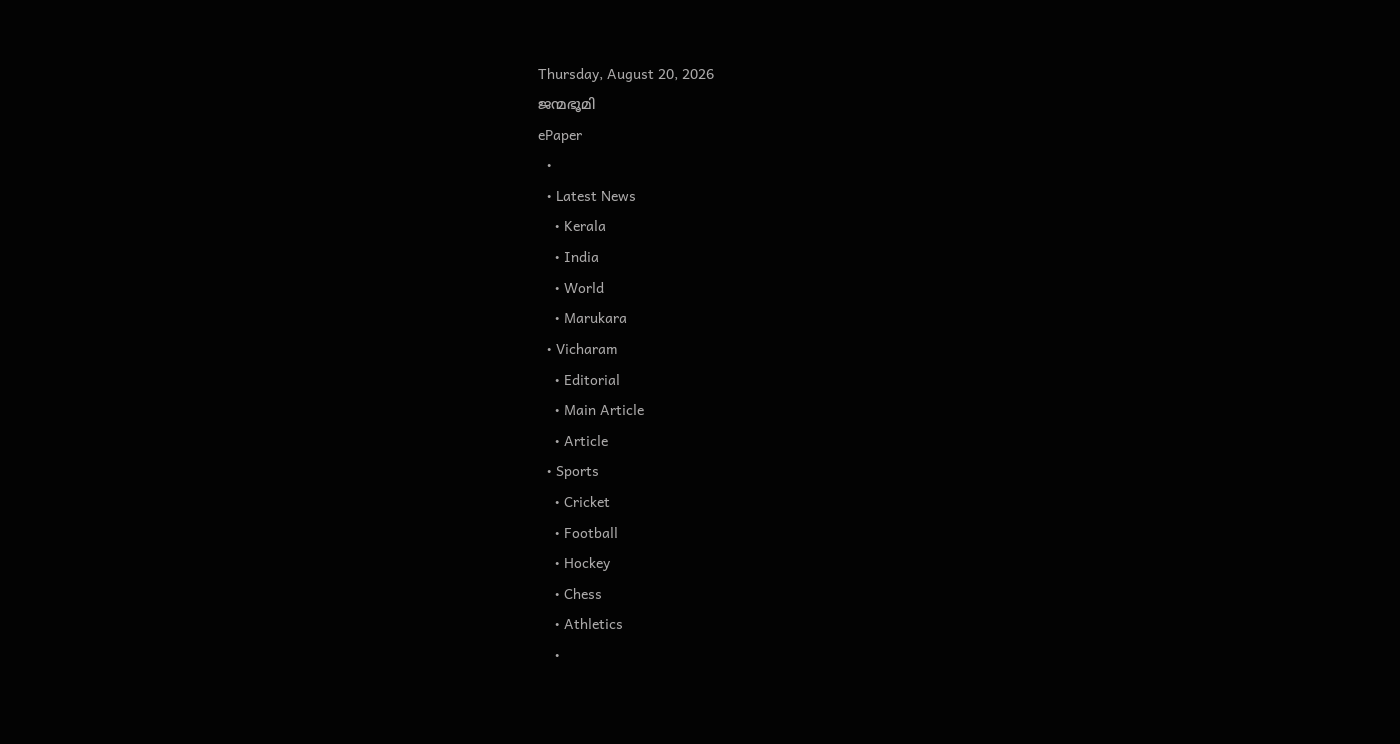Thursday, August 20, 2026
ജന്മഭൂമി
ePaper
  •
  • Latest News
    • Kerala
    • India
    • World
    • Marukara
  • Vicharam
    • Editorial
    • Main Article
    • Article
  • Sports
    • Cricket
    • Football
    • Hockey
    • Chess
    • Athletics
    •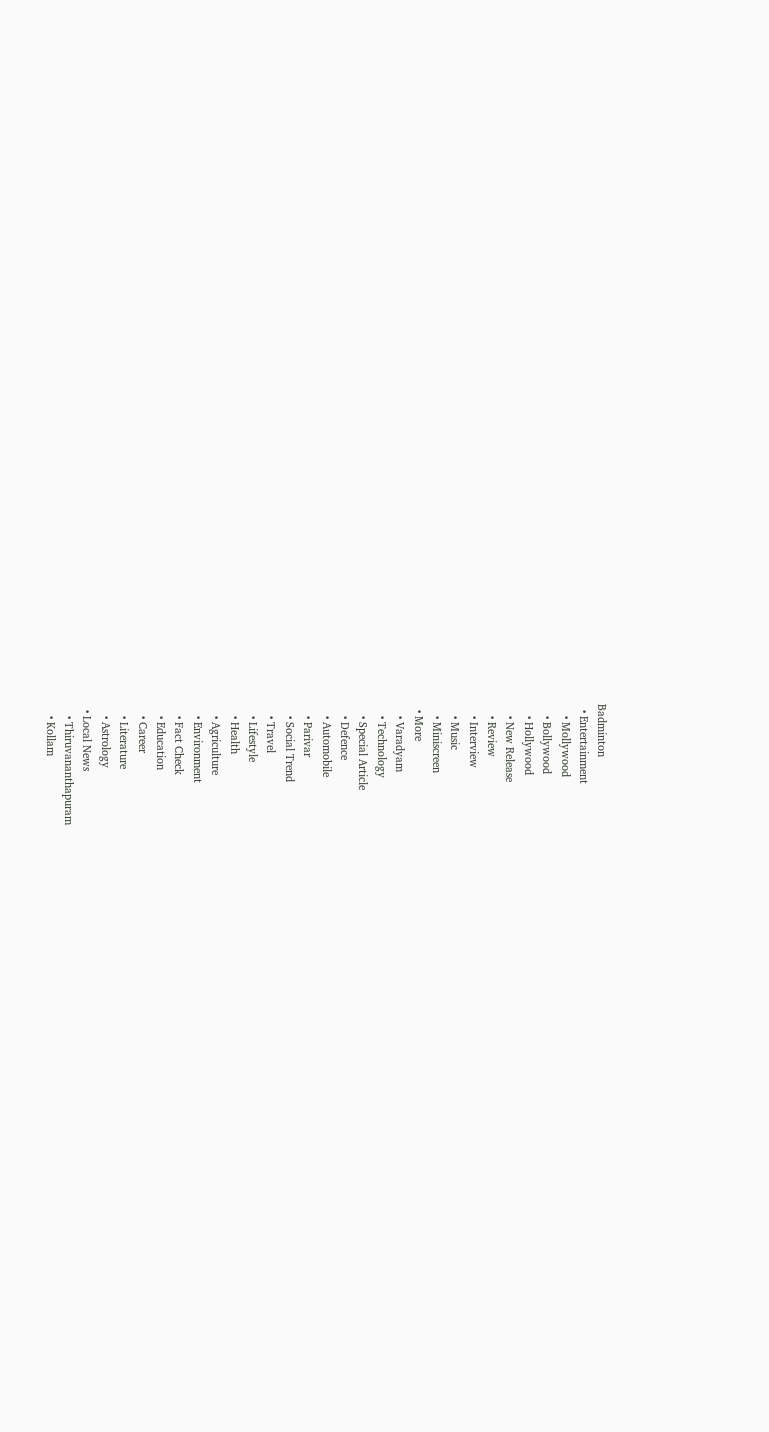Badminton
  • Entertainment
    • Mollywood
    • Bollywood
    • Hollywood
    • New Release
    • Review
    • Interview
    • Music
    • Miniscreen
  • More
    • Varadyam
    • Technology
    • Special Article
    • Defence
    • Automobile
    • Parivar
    • Social Trend
    • Travel
    • Lifestyle
    • Health
    • Agriculture
    • Environment
    • Fact Check
    • Education
    • Career
    • Literature
    • Astrology
  • Local News
    • Thiruvananthapuram
    • Kollam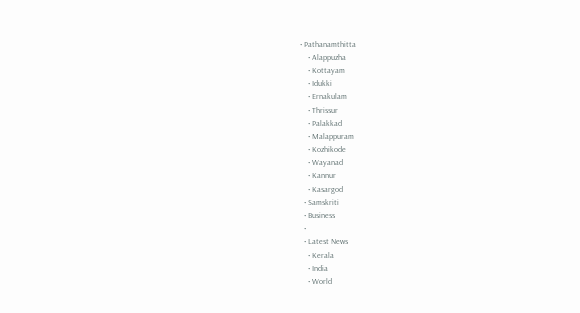• Pathanamthitta
    • Alappuzha
    • Kottayam
    • Idukki
    • Ernakulam
    • Thrissur
    • Palakkad
    • Malappuram
    • Kozhikode
    • Wayanad
    • Kannur
    • Kasargod
  • Samskriti
  • Business
  •
  • Latest News
    • Kerala
    • India
    • World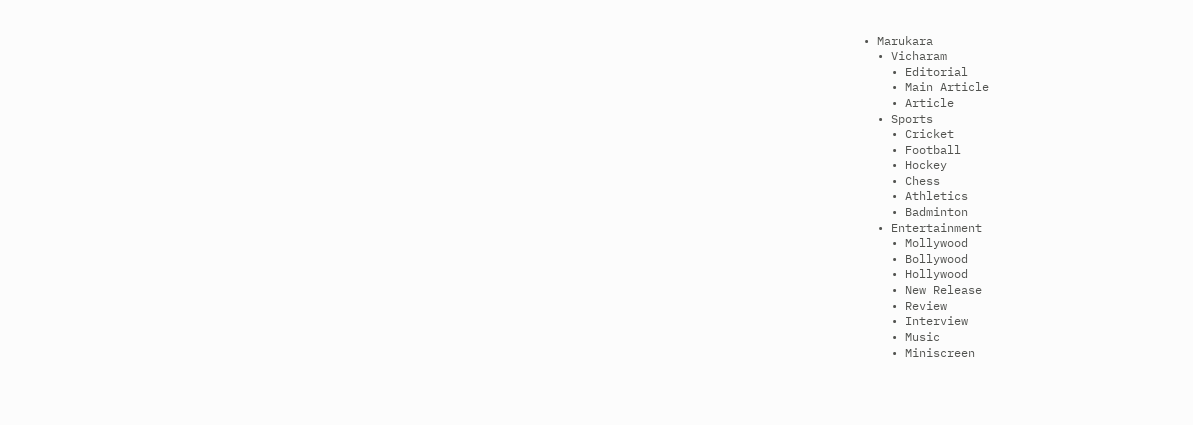• Marukara
  • Vicharam
    • Editorial
    • Main Article
    • Article
  • Sports
    • Cricket
    • Football
    • Hockey
    • Chess
    • Athletics
    • Badminton
  • Entertainment
    • Mollywood
    • Bollywood
    • Hollywood
    • New Release
    • Review
    • Interview
    • Music
    • Miniscreen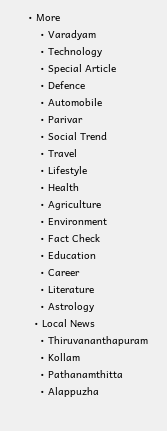• More
    • Varadyam
    • Technology
    • Special Article
    • Defence
    • Automobile
    • Parivar
    • Social Trend
    • Travel
    • Lifestyle
    • Health
    • Agriculture
    • Environment
    • Fact Check
    • Education
    • Career
    • Literature
    • Astrology
  • Local News
    • Thiruvananthapuram
    • Kollam
    • Pathanamthitta
    • Alappuzha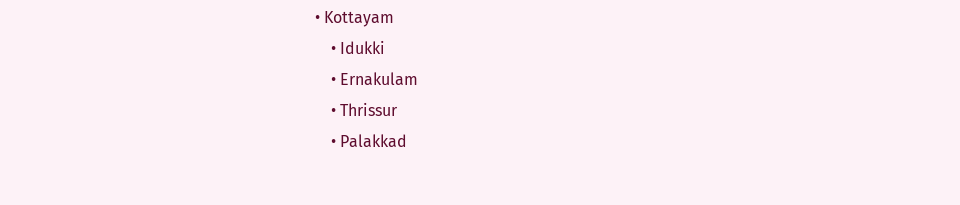• Kottayam
    • Idukki
    • Ernakulam
    • Thrissur
    • Palakkad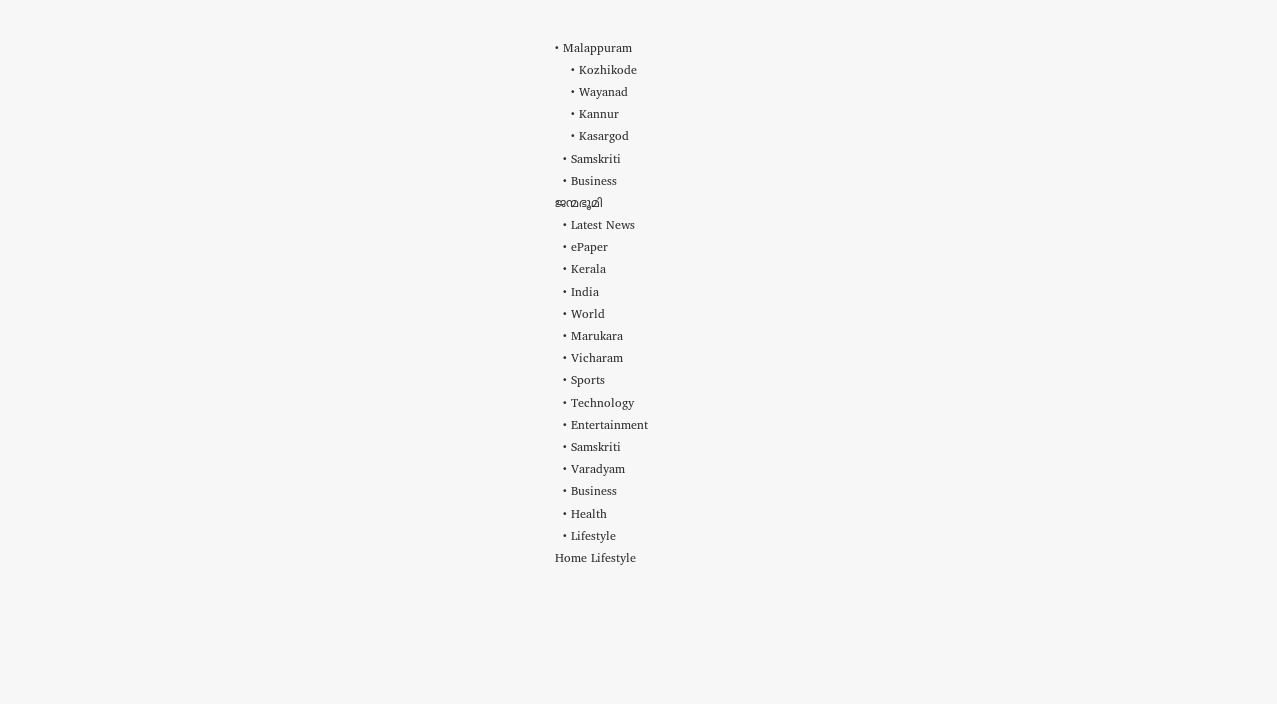• Malappuram
    • Kozhikode
    • Wayanad
    • Kannur
    • Kasargod
  • Samskriti
  • Business
ജന്മഭൂമി
  • Latest News
  • ePaper
  • Kerala
  • India
  • World
  • Marukara
  • Vicharam
  • Sports
  • Technology
  • Entertainment
  • Samskriti
  • Varadyam
  • Business
  • Health
  • Lifestyle
Home Lifestyle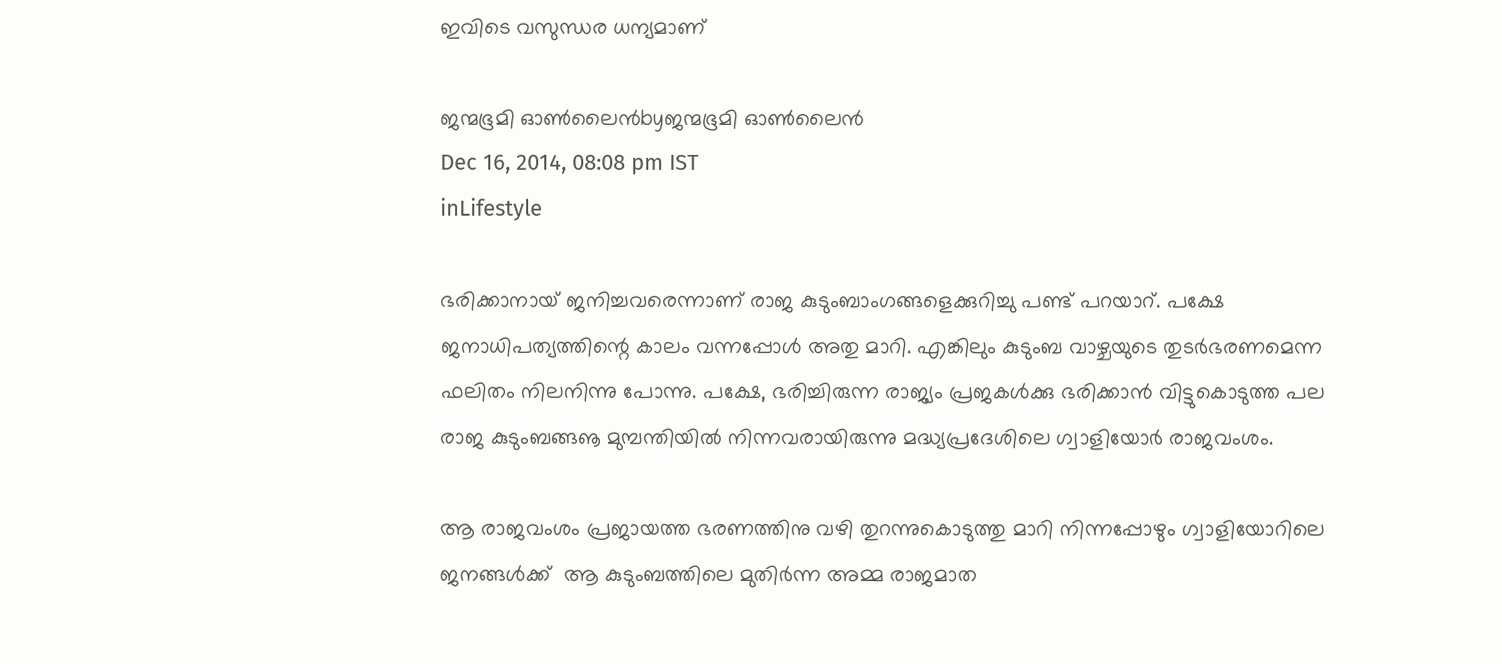ഇവിടെ വസുന്ധര ധന്യമാണ്

ജന്മഭൂമി ഓണ്‍ലൈന്‍byജന്മഭൂമി ഓണ്‍ലൈന്‍
Dec 16, 2014, 08:08 pm IST
inLifestyle

ഭരിക്കാനായ് ജനിച്ചവരെന്നാണ് രാജ കുടുംബാംഗങ്ങളെക്കുറിച്ചു പണ്ട് പറയാറ്. പക്ഷേ ജനാധിപത്യത്തിന്റെ കാലം വന്നപ്പോള്‍ അതു മാറി. എങ്കിലും കുടുംബ വാഴ്ചയുടെ തുടര്‍ഭരണമെന്ന ഫലിതം നിലനിന്നു പോന്നു. പക്ഷേ, ഭരിച്ചിരുന്ന രാജ്യം പ്രജകള്‍ക്കു ഭരിക്കാന്‍ വിട്ടുകൊടുത്ത പല രാജ കുടുംബങ്ങൡ മുമ്പന്തിയില്‍ നിന്നവരായിരുന്നു മദ്ധ്യപ്രദേശിലെ ഗ്വാളിയോര്‍ രാജവംശം.

ആ രാജവംശം പ്രജായത്ത ഭരണത്തിനു വഴി തുറന്നുകൊടുത്തു മാറി നിന്നപ്പോഴും ഗ്വാളിയോറിലെ ജനങ്ങള്‍ക്ക്  ആ കുടുംബത്തിലെ മുതിര്‍ന്ന അമ്മ രാജമാത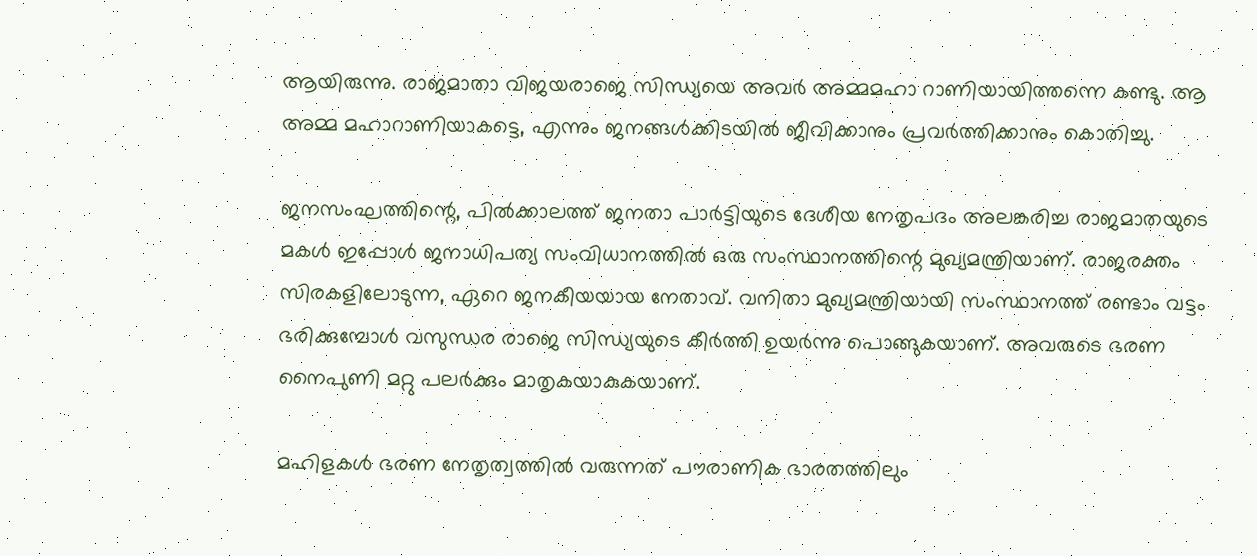ആയിരുന്നു. രാജമാതാ വിജയരാജെ സിന്ധ്യയെ അവര്‍ അമ്മമഹാ റാണിയായിത്തന്നെ കണ്ടു. ആ അമ്മ മഹാറാണിയാകട്ടെ, എന്നും ജനങ്ങള്‍ക്കിടയില്‍ ജീവിക്കാനും പ്രവര്‍ത്തിക്കാനും കൊതിച്ചു.

ജനസംഘത്തിന്റെ, പില്‍ക്കാലത്ത് ജനതാ പാര്‍ട്ടിയുടെ ദേശീയ നേതൃപദം അലങ്കരിച്ച രാജമാതയുടെ മകള്‍ ഇപ്പോള്‍ ജനാധിപത്യ സംവിധാനത്തില്‍ ഒരു സംസ്ഥാനത്തിന്റെ മുഖ്യമന്ത്രിയാണ്. രാജരക്തം സിരകളിലോടുന്ന, ഏറെ ജനകീയയായ നേതാവ്. വനിതാ മുഖ്യമന്ത്രിയായി സംസ്ഥാനത്ത് രണ്ടാം വട്ടം ഭരിക്കുമ്പോള്‍ വസുന്ധര രാജെ സിന്ധ്യയുടെ കീര്‍ത്തി ഉയര്‍ന്നു പൊങ്ങുകയാണ്. അവരുടെ ഭരണ നൈപുണി മറ്റു പലര്‍ക്കും മാതൃകയാകുകയാണ്.

മഹിളകള്‍ ഭരണ നേതൃത്വത്തില്‍ വരുന്നത് പൗരാണിക ഭാരതത്തിലും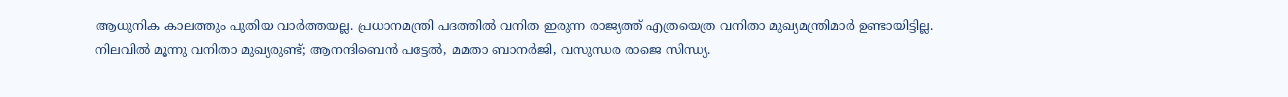ആധുനിക കാലത്തും പുതിയ വാര്‍ത്തയല്ല. പ്രധാനമന്ത്രി പദത്തില്‍ വനിത ഇരുന്ന രാജ്യത്ത് എത്രയെത്ര വനിതാ മുഖ്യമന്ത്രിമാര്‍ ഉണ്ടായിട്ടില്ല. നിലവില്‍ മൂന്നു വനിതാ മുഖ്യരുണ്ട്; ആനന്ദിബെന്‍ പട്ടേല്‍, മമതാ ബാനര്‍ജി, വസുന്ധര രാജെ സിന്ധ്യ.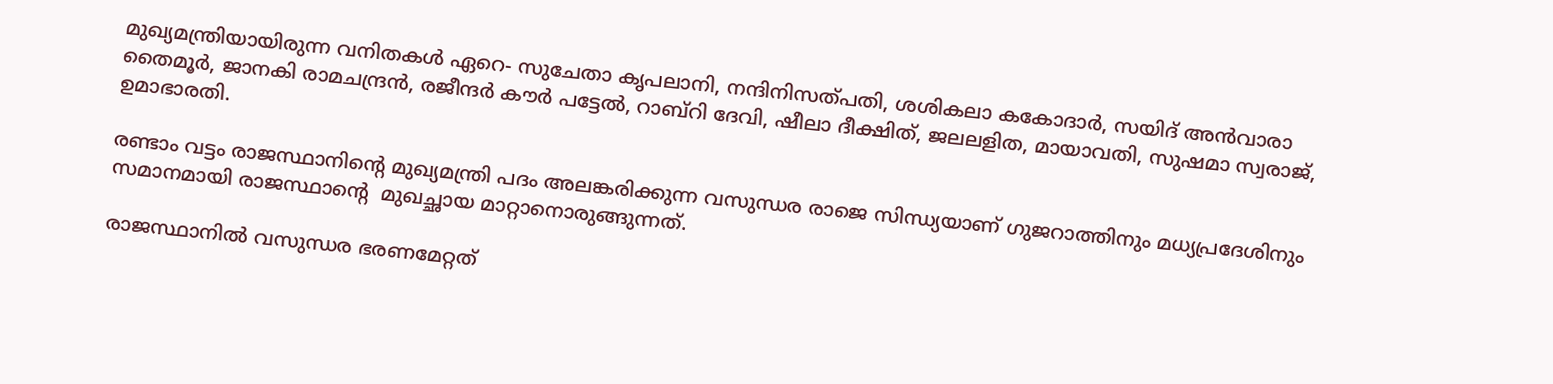മുഖ്യമന്ത്രിയായിരുന്ന വനിതകള്‍ ഏറെ- സുചേതാ കൃപലാനി, നന്ദിനിസത്പതി, ശശികലാ കകോദാര്‍, സയിദ് അന്‍വാരാ തൈമൂര്‍, ജാനകി രാമചന്ദ്രന്‍, രജീന്ദര്‍ കൗര്‍ പട്ടേല്‍, റാബ്‌റി ദേവി, ഷീലാ ദീക്ഷിത്, ജലലളിത, മായാവതി, സുഷമാ സ്വരാജ്, ഉമാഭാരതി.

രണ്ടാം വട്ടം രാജസ്ഥാനിന്റെ മുഖ്യമന്ത്രി പദം അലങ്കരിക്കുന്ന വസുന്ധര രാജെ സിന്ധ്യയാണ് ഗുജറാത്തിനും മധ്യപ്രദേശിനും സമാനമായി രാജസ്ഥാന്റെ  മുഖച്ഛായ മാറ്റാനൊരുങ്ങുന്നത്.

രാജസ്ഥാനില്‍ വസുന്ധര ഭരണമേറ്റത്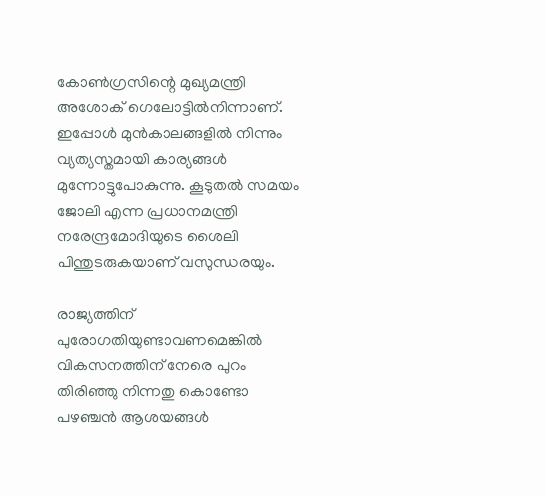കോണ്‍ഗ്രസിന്റെ മുഖ്യമന്ത്രി അശോക് ഗെലോട്ടില്‍നിന്നാണ്. ഇപ്പോള്‍ മുന്‍കാലങ്ങളില്‍ നിന്നും വ്യത്യസ്തമായി കാര്യങ്ങള്‍ മുന്നോട്ടുപോകുന്നു. കൂടുതല്‍ സമയം ജോലി എന്ന പ്രധാനമന്ത്രി നരേന്ദ്രമോദിയുടെ ശൈലി പിന്തുടരുകയാണ് വസുന്ധരയും.

രാജ്യത്തിന് പുരോഗതിയുണ്ടാവണമെങ്കില്‍ വികസനത്തിന് നേരെ പുറം തിരിഞ്ഞു നിന്നതു കൊണ്ടോ പഴഞ്ചന്‍ ആശയങ്ങള്‍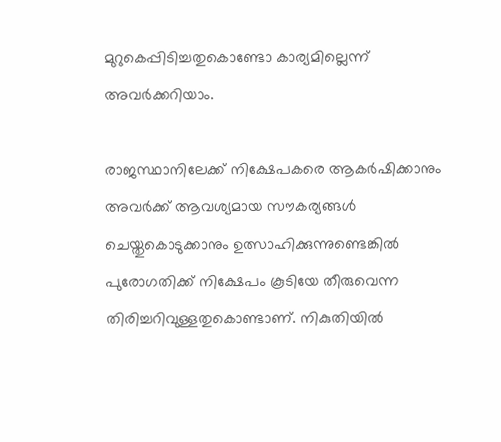മുറുകെപ്പിടിച്ചതുകൊണ്ടോ കാര്യമില്ലെന്ന് അവര്‍ക്കറിയാം.

രാജസ്ഥാനിലേക്ക് നിക്ഷേപകരെ ആകര്‍ഷിക്കാനും അവര്‍ക്ക് ആവശ്യമായ സൗകര്യങ്ങള്‍ ചെയ്തുകൊടുക്കാനും ഉത്സാഹിക്കുന്നുണ്ടെങ്കില്‍ പുരോഗതിക്ക് നിക്ഷേപം കൂടിയേ തീരുവെന്ന തിരിച്ചറിവുള്ളതുകൊണ്ടാണ്. നികുതിയില്‍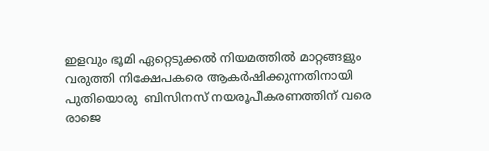ഇളവും ഭൂമി ഏറ്റെടുക്കല്‍ നിയമത്തില്‍ മാറ്റങ്ങളും വരുത്തി നിക്ഷേപകരെ ആകര്‍ഷിക്കുന്നതിനായി പുതിയൊരു  ബിസിനസ് നയരൂപീകരണത്തിന് വരെ രാജെ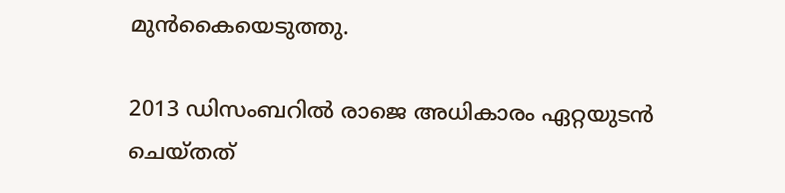മുന്‍കൈയെടുത്തു.

2013 ഡിസംബറില്‍ രാജെ അധികാരം ഏറ്റയുടന്‍ ചെയ്തത്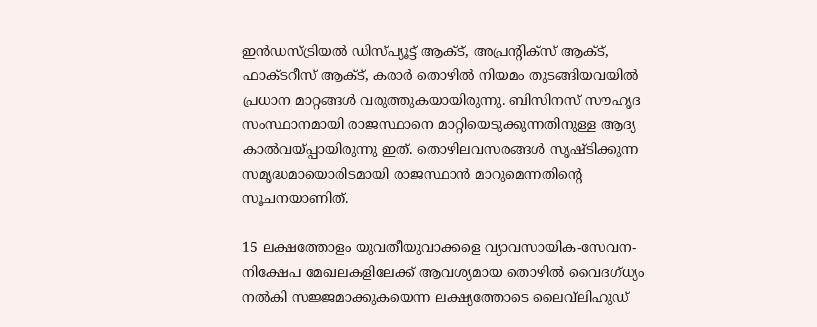ഇന്‍ഡസ്ട്രിയല്‍ ഡിസ്പ്യൂട്ട് ആക്ട്, അപ്രന്റിക്‌സ് ആക്ട്, ഫാക്ടറീസ് ആക്ട്, കരാര്‍ തൊഴില്‍ നിയമം തുടങ്ങിയവയില്‍ പ്രധാന മാറ്റങ്ങള്‍ വരുത്തുകയായിരുന്നു. ബിസിനസ് സൗഹൃദ സംസ്ഥാനമായി രാജസ്ഥാനെ മാറ്റിയെടുക്കുന്നതിനുള്ള ആദ്യ കാല്‍വയ്‌പ്പായിരുന്നു ഇത്. തൊഴിലവസരങ്ങള്‍ സൃഷ്ടിക്കുന്ന സമൃദ്ധമായൊരിടമായി രാജസ്ഥാന്‍ മാറുമെന്നതിന്റെ സൂചനയാണിത്.

15 ലക്ഷത്തോളം യുവതീയുവാക്കളെ വ്യാവസായിക-സേവന-നിക്ഷേപ മേഖലകളിലേക്ക് ആവശ്യമായ തൊഴില്‍ വൈദഗ്ധ്യം നല്‍കി സജ്ജമാക്കുകയെന്ന ലക്ഷ്യത്തോടെ ലൈവ്‌ലിഹുഡ്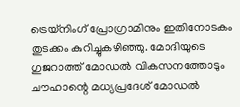ട്രെയ്‌നിംഗ് പ്രോഗ്രാമിനും ഇതിനോടകം തുടക്കം കുറിച്ചുകഴിഞ്ഞു. മോദിയുടെ ഗുജറാത്ത് മോഡല്‍ വികസനത്തോടും ചൗഹാന്റെ മധ്യപ്രദേശ് മോഡല്‍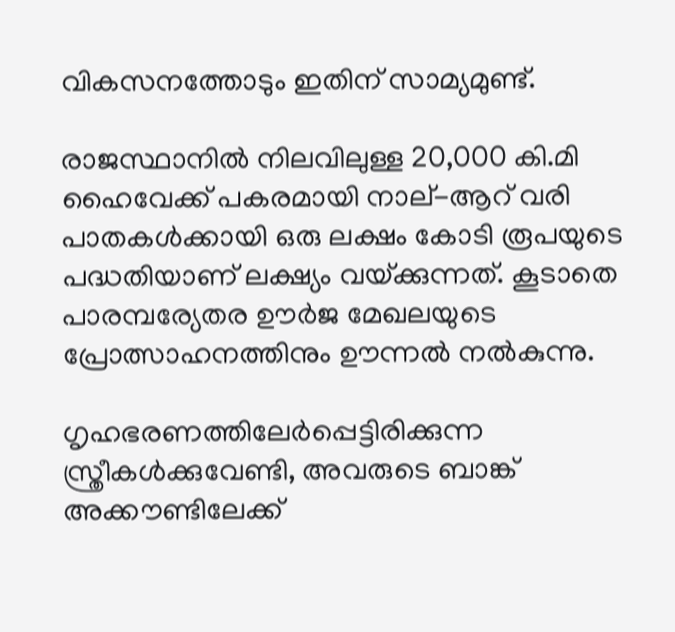വികസനത്തോടും ഇതിന് സാമ്യമുണ്ട്.

രാജസ്ഥാനില്‍ നിലവിലുള്ള 20,000 കി.മി ഹൈവേക്ക് പകരമായി നാല്-ആറ് വരി പാതകള്‍ക്കായി ഒരു ലക്ഷം കോടി രൂപയുടെ പദ്ധതിയാണ് ലക്ഷ്യം വയ്‌ക്കുന്നത്. കൂടാതെ പാരമ്പര്യേതര ഊര്‍ജ മേഖലയുടെ പ്രോത്സാഹനത്തിനും ഊന്നല്‍ നല്‍കുന്നു.

ഗൃഹഭരണത്തിലേര്‍പ്പെട്ടിരിക്കുന്ന സ്ത്രീകള്‍ക്കുവേണ്ടി, അവരുടെ ബാങ്ക് അക്കൗണ്ടിലേക്ക്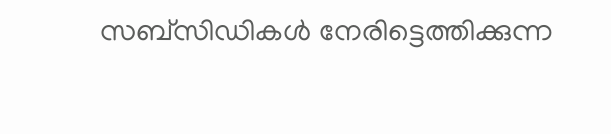സബ്‌സിഡികള്‍ നേരിട്ടെത്തിക്കുന്ന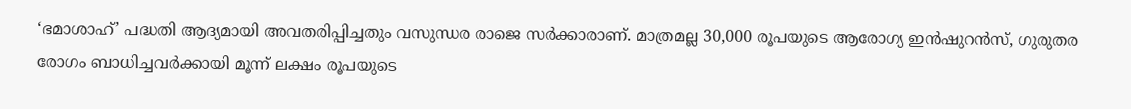‘ഭമാശാഹ്’ പദ്ധതി ആദ്യമായി അവതരിപ്പിച്ചതും വസുന്ധര രാജെ സര്‍ക്കാരാണ്. മാത്രമല്ല 30,000 രൂപയുടെ ആരോഗ്യ ഇന്‍ഷുറന്‍സ്, ഗുരുതര രോഗം ബാധിച്ചവര്‍ക്കായി മൂന്ന് ലക്ഷം രൂപയുടെ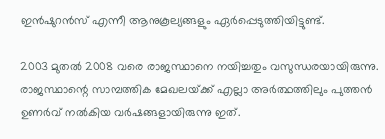ഇന്‍ഷുറന്‍സ് എന്നീ ആനുകൂല്യങ്ങളും ഏര്‍പ്പെടുത്തിയിട്ടുണ്ട്.

2003 മുതല്‍ 2008 വരെ രാജസ്ഥാനെ നയിച്ചതും വസുന്ധരയായിരുന്നു. രാജസ്ഥാന്റെ സാമ്പത്തിക മേഖലയ്‌ക്ക് എല്ലാ അര്‍ത്ഥത്തിലും പുത്തന്‍ ഉണര്‍വ് നല്‍കിയ വര്‍ഷങ്ങളായിരുന്നു ഇത്.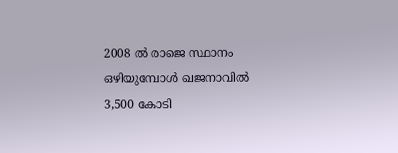2008 ല്‍ രാജെ സ്ഥാനം ഒഴിയുമ്പോള്‍ ഖജനാവില്‍ 3,500 കോടി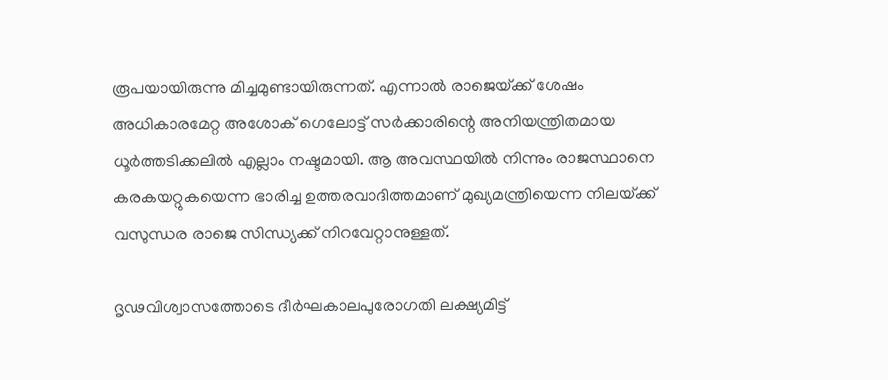രൂപയായിരുന്നു മിച്ചമുണ്ടായിരുന്നത്. എന്നാല്‍ രാജെയ്‌ക്ക് ശേഷം അധികാരമേറ്റ അശോക് ഗെലോട്ട് സര്‍ക്കാരിന്റെ അനിയന്ത്രിതമായ ധൂര്‍ത്തടിക്കലില്‍ എല്ലാം നഷ്ടമായി. ആ അവസ്ഥയില്‍ നിന്നും രാജസ്ഥാനെ കരകയറ്റുകയെന്ന ഭാരിച്ച ഉത്തരവാദിത്തമാണ് മുഖ്യമന്ത്രിയെന്ന നിലയ്‌ക്ക് വസുന്ധര രാജെ സിന്ധ്യക്ക് നിറവേറ്റാനുള്ളത്.

ദൃഢവിശ്വാസത്തോടെ ദീര്‍ഘകാലപുരോഗതി ലക്ഷ്യമിട്ട്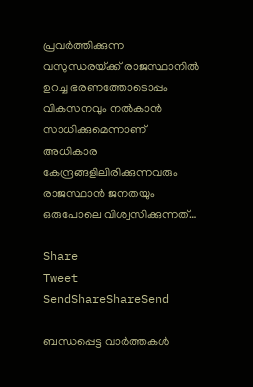പ്രവര്‍ത്തിക്കുന്ന വസുന്ധരയ്‌ക്ക് രാജസ്ഥാനില്‍ ഉറച്ച ഭരണത്തോടൊപ്പം വികസനവും നല്‍കാന്‍ സാധിക്കുമെന്നാണ് അധികാര കേന്ദ്രങ്ങളിലിരിക്കുന്നവരും രാജസ്ഥാന്‍ ജനതയും ഒരുപോലെ വിശ്വസിക്കുന്നത്…

Share
Tweet
SendShareShareSend

ബന്ധപ്പെട്ട വാര്‍ത്തകള്‍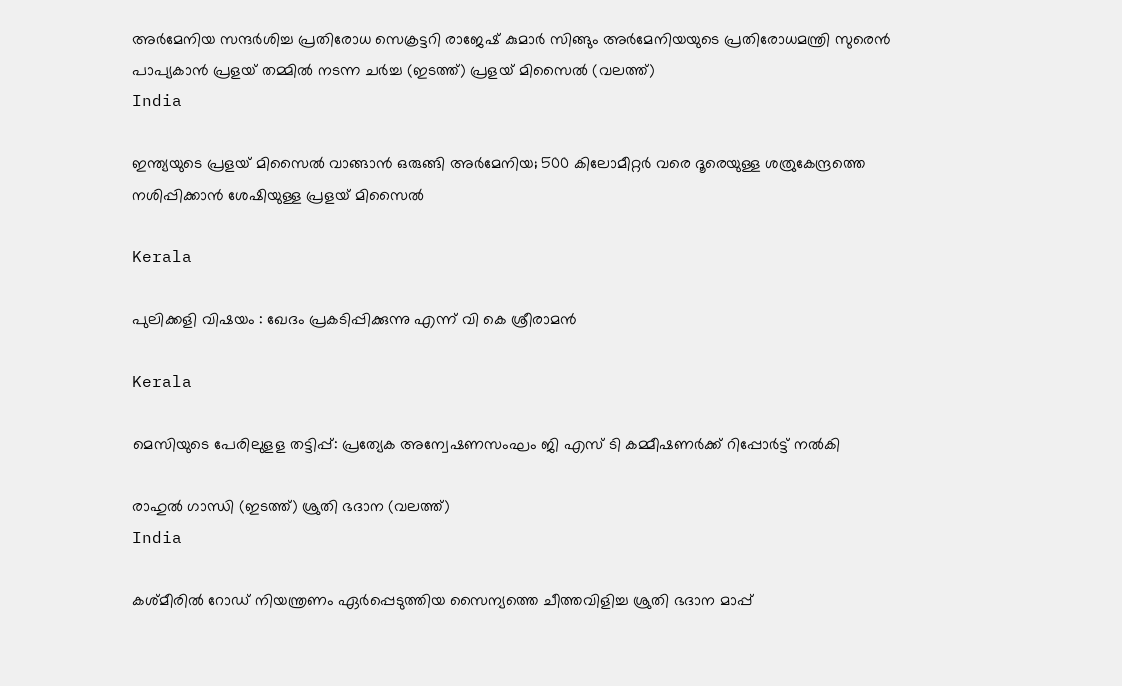അര്‍മേനിയ സന്ദര്‍ശിച്ച പ്രതിരോധ സെക്രട്ടറി രാജേഷ് കുമാര്‍ സിങ്ങും അര്‍മേനിയയുടെ പ്രതിരോധമന്ത്രി സുരെന്‍ പാപ്യകാന്‍ പ്രളയ് തമ്മില്‍ നടന്ന ചര്‍ച്ച (ഇടത്ത്) പ്രളയ് മിസൈല്‍ (വലത്ത്)
India

ഇന്ത്യയുടെ പ്രളയ് മിസൈല്‍ വാങ്ങാന്‍ ഒരുങ്ങി അര്‍മേനിയ; 500 കിലോമീറ്റര്‍ വരെ ദൂരെയുള്ള ശത്രുകേന്ദ്രത്തെ നശിപ്പിക്കാന്‍ ശേഷിയുള്ള പ്രളയ് മിസൈല്‍

Kerala

പുലിക്കളി വിഷയം : ഖേദം പ്രകടിപ്പിക്കുന്നു എന്ന് വി കെ ശ്രീരാമന്‍

Kerala

മെസിയുടെ പേരിലുളള തട്ടിപ്പ്: പ്രത്യേക അന്വേഷണസംഘം ജി എസ് ടി കമ്മീഷണര്‍ക്ക് റിപ്പോര്‍ട്ട് നല്‍കി

രാഹുല്‍ ഗാന്ധി (ഇടത്ത്) ശ്രുതി ഭദാന (വലത്ത്)
India

കശ്മീരില്‍ റോഡ് നിയന്ത്രണം ഏര്‍പ്പെടുത്തിയ സൈന്യത്തെ ചീത്തവിളിച്ച ശ്രുതി ഭദാന മാപ്പ്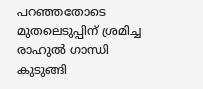പറ‍ഞ്ഞതോടെ മുതലെടുപ്പിന് ശ്രമിച്ച രാഹുല്‍ ഗാന്ധി കുടുങ്ങി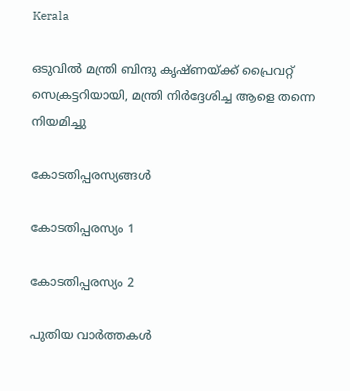Kerala

ഒടുവില്‍ മന്ത്രി ബിന്ദു കൃഷ്ണയ്‌ക്ക് പ്രൈവറ്റ് സെക്രട്ടറിയായി, മന്ത്രി നിര്‍ദ്ദേശിച്ച ആളെ തന്നെ നിയമിച്ചു

കോടതിപ്പരസ്യങ്ങള്‍

കോടതിപ്പരസ്യം 1

കോടതിപ്പരസ്യം 2

പുതിയ വാര്‍ത്തകള്‍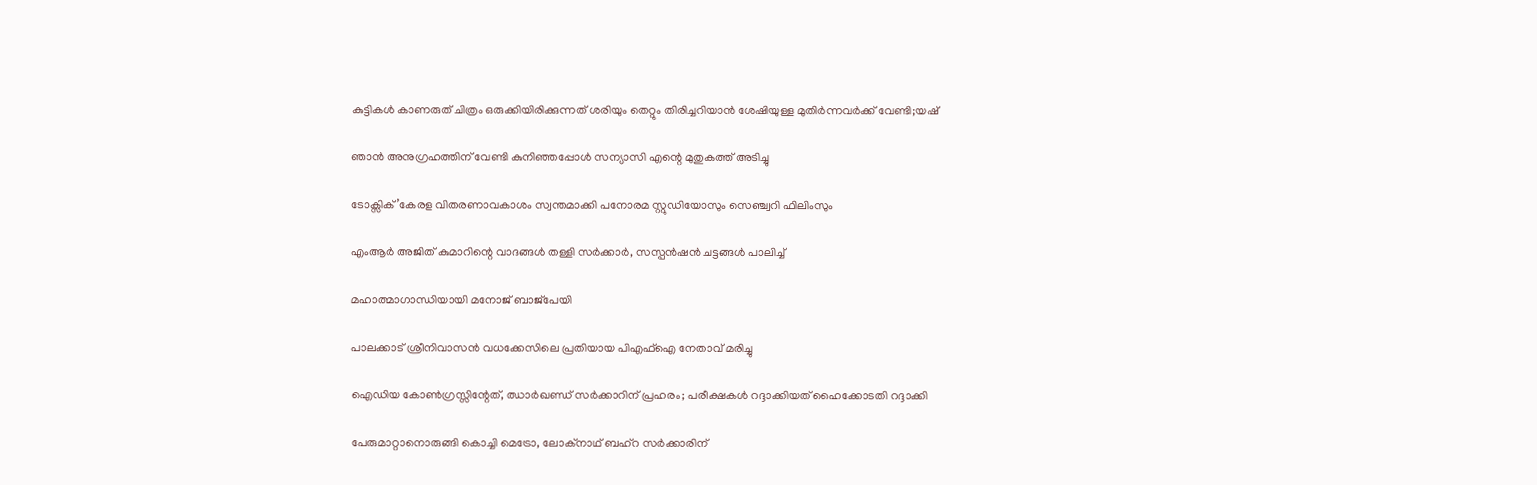കുട്ടികൾ കാണരുത് ചിത്രം ഒരുക്കിയിരിക്കുന്നത് ശരിയും തെറ്റും തിരിച്ചറിയാൻ ശേഷിയുള്ള മുതിർന്നവർക്ക് വേണ്ടി;യഷ്

ഞാൻ അനുഗ്രഹത്തിന് വേണ്ടി കുനിഞ്ഞപ്പോൾ സന്യാസി എന്റെ മുതുകത്ത് അടിച്ചു

ടോക്സിക്’കേരള വിതരണാവകാശം സ്വന്തമാക്കി പനോരമ സ്റ്റുഡിയോസും സെഞ്ച്വറി ഫിലിംസും

എംആര്‍ അജിത് കുമാറിന്റെ വാദങ്ങള്‍ തള്ളി സര്‍ക്കാര്‍, സസ്പന്‍ഷന്‍ ചട്ടങ്ങള്‍ പാലിച്ച്

മഹാത്മാഗാന്ധിയായി മനോജ് ബാജ്‌പേയി

പാലക്കാട് ശ്രീനിവാസൻ വധക്കേസിലെ പ്രതിയായ പിഎഫ്ഐ നേതാവ് മരിച്ചു

ഐഡിയ കോൺഗ്രസ്സിന്റേത്, ഝാർഖണ്ഡ് സർക്കാറിന് പ്രഹരം; പരീക്ഷകൾ റദ്ദാക്കിയത് ഹൈക്കോടതി റദ്ദാക്കി

പേരുമാറ്റാനൊരുങ്ങി കൊച്ചി മെട്രോ, ലോക്‌നാഥ് ബഹ്‌റ സര്‍ക്കാരിന്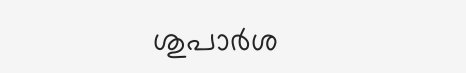ശുപാര്‍ശ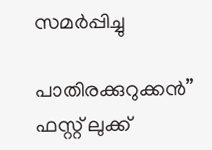സമര്‍പ്പിച്ചു

പാതിരക്കുറുക്കൻ” ഫസ്റ്റ് ലുക്ക്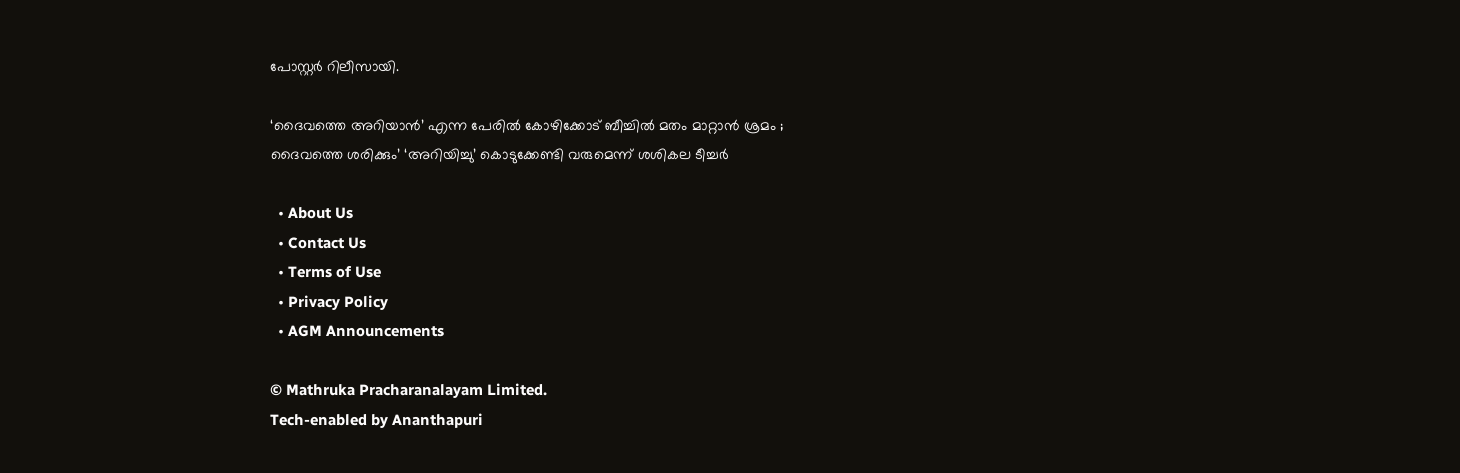പോസ്റ്റർ റിലീസായി.

‘ദൈവത്തെ അറിയാൻ’ എന്ന പേരിൽ കോഴിക്കോട് ബീച്ചിൽ മതം മാറ്റാൻ ശ്രമം ; ദൈവത്തെ ശരിക്കും’ ‘അറിയിച്ചു’ കൊടുക്കേണ്ടി വരുമെന്ന് ശശികല ടീച്ചർ

  • About Us
  • Contact Us
  • Terms of Use
  • Privacy Policy
  • AGM Announcements

© Mathruka Pracharanalayam Limited.
Tech-enabled by Ananthapuri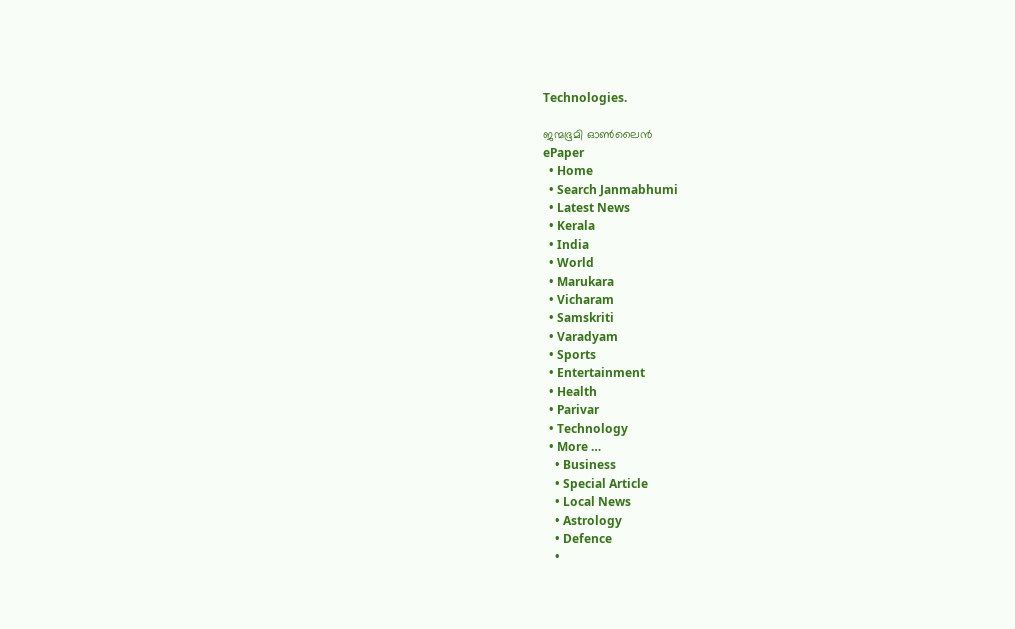Technologies.

ജന്മഭൂമി ഓണ്‍ലൈന്‍
ePaper
  • Home
  • Search Janmabhumi
  • Latest News
  • Kerala
  • India
  • World
  • Marukara
  • Vicharam
  • Samskriti
  • Varadyam
  • Sports
  • Entertainment
  • Health
  • Parivar
  • Technology
  • More …
    • Business
    • Special Article
    • Local News
    • Astrology
    • Defence
    •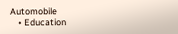Automobile
    • Education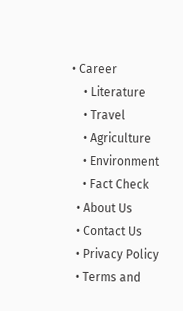• Career
    • Literature
    • Travel
    • Agriculture
    • Environment
    • Fact Check
  • About Us
  • Contact Us
  • Privacy Policy
  • Terms and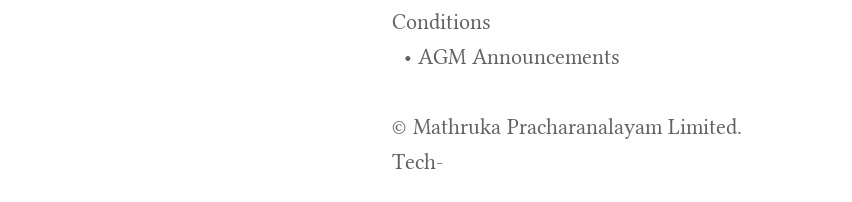Conditions
  • AGM Announcements

© Mathruka Pracharanalayam Limited.
Tech-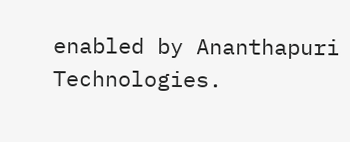enabled by Ananthapuri Technologies.